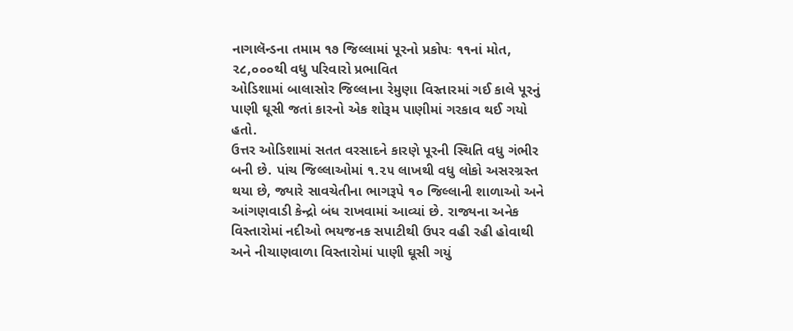નાગાલૅન્ડના તમામ ૧૭ જિલ્લામાં પૂરનો પ્રકોપઃ ૧૧નાં મોત, ૨૮,૦૦૦થી વધુ પરિવારો પ્રભાવિત
ઓડિશામાં બાલાસોર જિલ્લાના રેમુણા વિસ્તારમાં ગઈ કાલે પૂરનું પાણી ઘૂસી જતાં કારનો એક શોરૂમ પાણીમાં ગરકાવ થઈ ગયો હતો.
ઉત્તર ઓડિશામાં સતત વરસાદને કારણે પૂરની સ્થિતિ વધુ ગંભીર બની છે. પાંચ જિલ્લાઓમાં ૧.૨૫ લાખથી વધુ લોકો અસરગ્રસ્ત થયા છે, જ્યારે સાવચેતીના ભાગરૂપે ૧૦ જિલ્લાની શાળાઓ અને આંગણવાડી કેન્દ્રો બંધ રાખવામાં આવ્યાં છે. રાજ્યના અનેક વિસ્તારોમાં નદીઓ ભયજનક સપાટીથી ઉપર વહી રહી હોવાથી અને નીચાણવાળા વિસ્તારોમાં પાણી ઘૂસી ગયું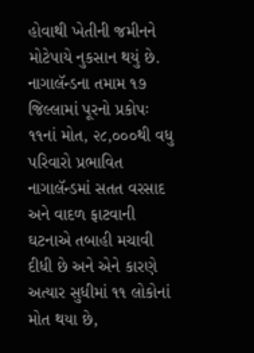હોવાથી ખેતીની જમીનને મોટેપાયે નુકસાન થયું છે.
નાગાલૅન્ડના તમામ ૧૭ જિલ્લામાં પૂરનો પ્રકોપઃ ૧૧નાં મોત, ૨૮,૦૦૦થી વધુ પરિવારો પ્રભાવિત
નાગાલૅન્ડમાં સતત વરસાદ અને વાદળ ફાટવાની ઘટનાએ તબાહી મચાવી દીધી છે અને એને કારણે અત્યાર સુધીમાં ૧૧ લોકોનાં મોત થયા છે,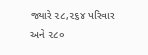જ્યારે ૨૮,૨૬૪ પરિવાર અને ૨૮૦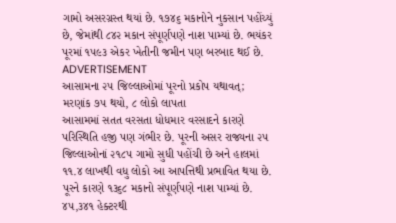ગામો અસરગ્રસ્ત થયાં છે. ૧૭૪૬ મકાનોને નુકસાન પહોંચ્યું છે, જેમાંથી ૮૪૨ મકાન સંપૂર્ણપણે નાશ પામ્યાં છે. ભયંકર પૂરમાં ૧૫૯૩ એકર ખેતીની જમીન પણ બરબાદ થઈ છે.
ADVERTISEMENT
આસામના ૨૫ જિલ્લાઓમાં પૂરનો પ્રકોપ યથાવત્; મરણાંક ૭૫ થયો, ૮ લોકો લાપતા
આસામમાં સતત વરસતા ધોધમાર વરસાદને કારણે પરિસ્થિતિ હજી પણ ગંભીર છે. પૂરની અસર રાજ્યના ૨૫ જિલ્લાઓનાં ૨૧૮૫ ગામો સુધી પહોંચી છે અને હાલમાં ૧૧.૪ લાખથી વધુ લોકો આ આપત્તિથી પ્રભાવિત થયા છે. પૂરને કારણે ૧૩૬૮ મકાનો સંપૂર્ણપણે નાશ પામ્યાં છે. ૪૫,૩૪૧ હેક્ટરથી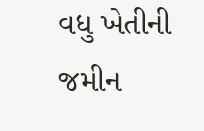વધુ ખેતીની જમીન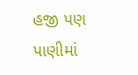હજી પણ પાણીમાં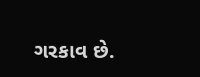ગરકાવ છે.